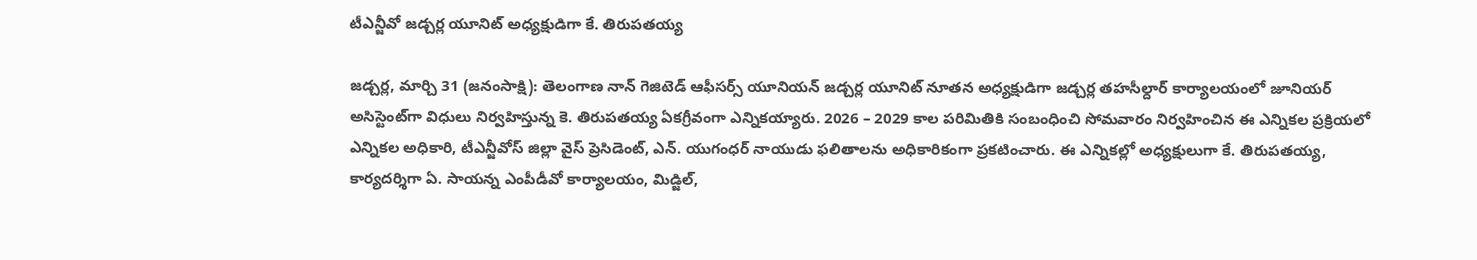టీఎన్జీవో జడ్చర్ల యూనిట్ అధ్యక్షుడిగా కే. తిరుపతయ్య

జడ్చర్ల, మార్చి 31 (జనంసాక్షి): తెలంగాణ నాన్ గెజిటెడ్ ఆఫీసర్స్ యూనియన్ జడ్చర్ల యూనిట్ నూతన అధ్యక్షుడిగా జడ్చర్ల తహసీల్దార్ కార్యాలయంలో జూనియర్ అసిస్టెంట్‌గా విధులు నిర్వహిస్తున్న కె. తిరుపతయ్య ఏకగ్రీవంగా ఎన్నికయ్యారు. 2026 – 2029 కాల పరిమితికి సంబంధించి సోమవారం నిర్వహించిన ఈ ఎన్నికల ప్రక్రియలో ఎన్నికల అధికారి, టీఎన్జీవోస్ జిల్లా వైస్ ప్రెసిడెంట్, ఎన్. యుగంధర్ నాయుడు ఫలితాలను అధికారికంగా ప్రకటించారు. ఈ ఎన్నికల్లో అధ్యక్షులుగా కే. తిరుపతయ్య, కార్యదర్శిగా ఏ. సాయన్న ఎంపీడీవో కార్యాలయం, మిడ్జిల్,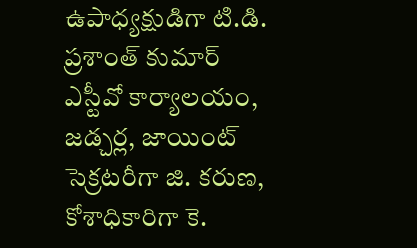ఉపాధ్యక్షుడిగా టి.డి. ప్రశాంత్ కుమార్ ఎస్టీవో కార్యాలయం, జడ్చర్ల, జాయింట్ సెక్రటరీగా జి. కరుణ, కోశాధికారిగా కె.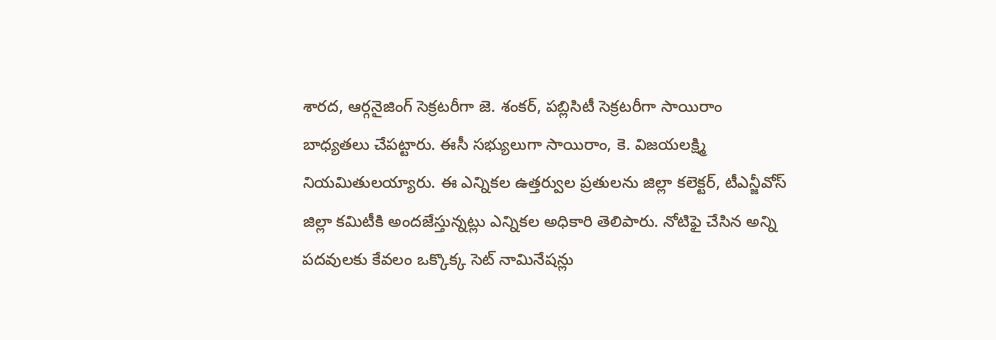శారద, ఆర్గనైజింగ్ సెక్రటరీగా జె. శంకర్, పబ్లిసిటీ సెక్రటరీగా సాయిరాం బాధ్యతలు చేపట్టారు. ఈసీ సభ్యులుగా సాయిరాం, కె. విజయలక్ష్మి నియమితులయ్యారు. ఈ ఎన్నికల ఉత్తర్వుల ప్రతులను జిల్లా కలెక్టర్, టీఎన్జీవోస్ జిల్లా కమిటీకి అందజేస్తున్నట్లు ఎన్నికల అధికారి తెలిపారు. నోటిఫై చేసిన అన్ని పదవులకు కేవలం ఒక్కొక్క సెట్ నామినేషన్లు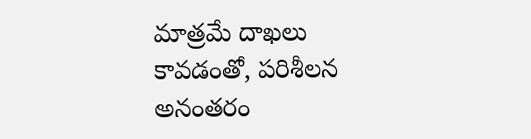మాత్రమే దాఖలు కావడంతో, పరిశీలన అనంతరం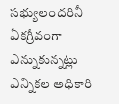సభ్యులందరినీ ఏకగ్రీవంగా ఎన్నుకున్నట్లు ఎన్నికల అధికారి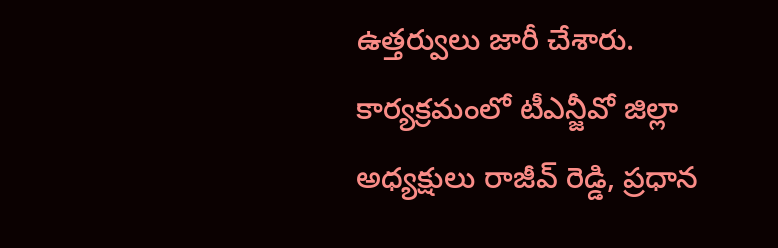ఉత్తర్వులు జారీ చేశారు. కార్యక్రమంలో టీఎన్జీవో జిల్లా అధ్యక్షులు రాజీవ్ రెడ్డి, ప్రధాన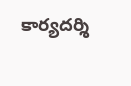కార్యదర్శి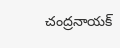చంద్రనాయక్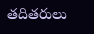తదితరులు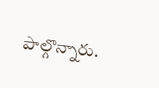పాల్గొన్నారు.